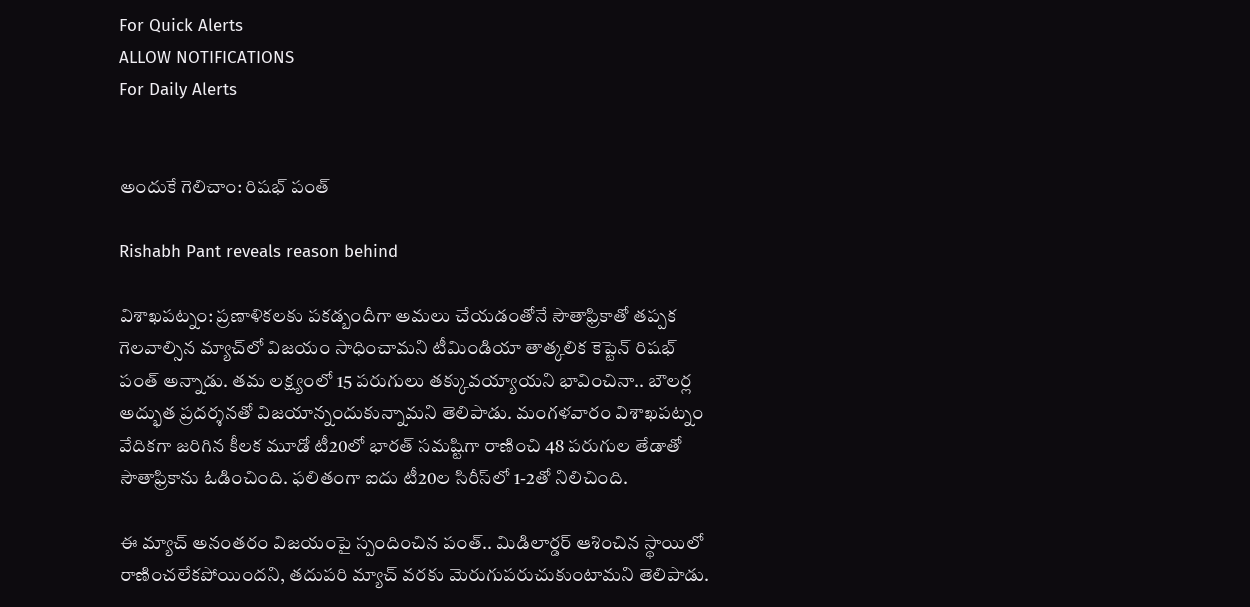For Quick Alerts
ALLOW NOTIFICATIONS
For Daily Alerts


అందుకే గెలిచాం: రిషభ్ పంత్

Rishabh Pant reveals reason behind

విశాఖపట్నం: ప్రణాళికలకు పకడ్బందీగా అమలు చేయడంతోనే సౌతాఫ్రికాతో తప్పక గెలవాల్సిన మ్యాచ్‌లో విజయం సాధించామని టీమిండియా తాత్కలిక కెప్టెన్ రిషభ్ పంత్ అన్నాడు. తమ లక్ష్యంలో 15 పరుగులు తక్కువయ్యాయని భావించినా.. బౌలర్ల అద్భుత ప్రదర్శనతో విజయాన్నందుకున్నామని తెలిపాడు. మంగళవారం విశాఖపట్నం వేదికగా జరిగిన కీలక మూడో టీ20లో భారత్ సమష్టిగా రాణించి 48 పరుగుల తేడాతో సౌతాఫ్రికాను ఓడించింది. ఫలితంగా ఐదు టీ20ల సిరీస్‌లో 1-2తో నిలిచింది.

ఈ మ్యాచ్ అనంతరం విజయంపై స్పందించిన పంత్.. మిడిలార్డర్ ఆశించిన స్థాయిలో రాణించలేకపోయిందని, తదుపరి మ్యాచ్‌ వరకు మెరుగుపరుచుకుంటామని తెలిపాడు.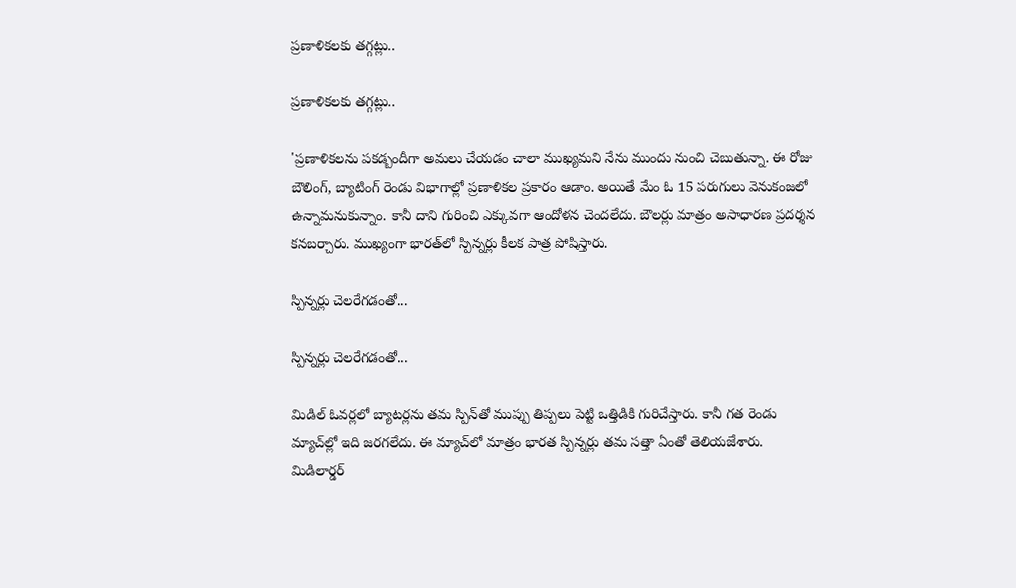ప్రణాళికలకు తగ్గట్లు..

ప్రణాళికలకు తగ్గట్లు..

'ప్రణాళికలను పకడ్బందీగా అమలు చేయడం చాలా ముఖ్యమని నేను ముందు నుంచి చెబుతున్నా. ఈ రోజు బౌలింగ్, బ్యాటింగ్ రెండు విభాగాల్లో ప్రణాళికల ప్రకారం ఆడాం. అయితే మేం ఓ 15 పరుగులు వెనుకంజలో ఉన్నామనుకున్నాం. కానీ దాని గురించి ఎక్కువగా ఆందోళన చెందలేదు. బౌలర్లు మాత్రం అసాధారణ ప్రదర్శన కనబర్చారు. ముఖ్యంగా భారత్‌లో స్పిన్నర్లు కీలక పాత్ర పోషిస్తారు.

స్పిన్నర్లు చెలరేగడంతో...

స్పిన్నర్లు చెలరేగడంతో...

మిడిల్ ఓవర్లలో బ్యాటర్లను తమ స్పిన్‌తో ముప్పు తిప్పలు పెట్టి ఒత్తిడికి గురిచేస్తారు. కానీ గత రెండు మ్యాచ్‌ల్లో ఇది జరగలేదు. ఈ మ్యాచ్‌లో మాత్రం భారత స్పిన్నర్లు తమ సత్తా ఏంతో తెలియజేశారు. మిడిలార్డర్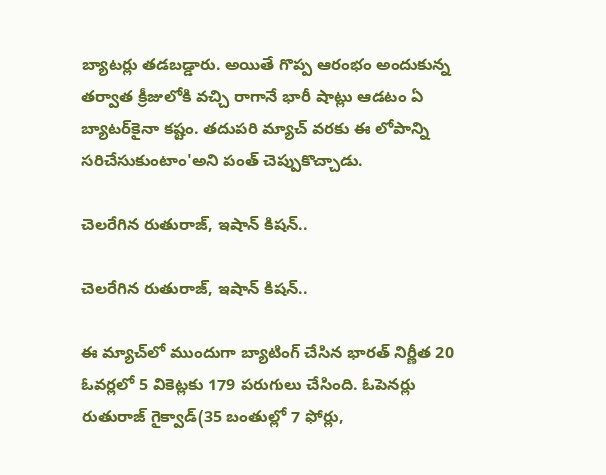బ్యాటర్లు తడబడ్డారు. అయితే గొప్ప ఆరంభం అందుకున్న తర్వాత క్రీజులోకి వచ్చి రాగానే భారీ షాట్లు ఆడటం ఏ బ్యాటర్‌కైనా కష్టం. తదుపరి మ్యాచ్‌ వరకు ఈ లోపాన్ని సరిచేసుకుంటాం'అని పంత్ చెప్పుకొచ్చాడు.

చెలరేగిన రుతురాజ్, ఇషాన్ కిషన్..

చెలరేగిన రుతురాజ్, ఇషాన్ కిషన్..

ఈ మ్యాచ్‌లో ముందుగా బ్యాటింగ్ చేసిన భారత్ నిర్ణీత 20 ఓవర్లలో 5 వికెట్లకు 179 పరుగులు చేసింది. ఓపెనర్లు రుతురాజ్ గైక్వాడ్(35 బంతుల్లో 7 ఫోర్లు,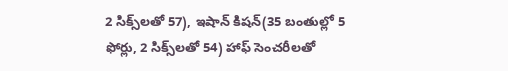2 సిక్స్‌లతో 57), ఇషాన్ కిషన్(35 బంతుల్లో 5 ఫోర్లు, 2 సిక్స్‌లతో 54) హాఫ్ సెంచరీలతో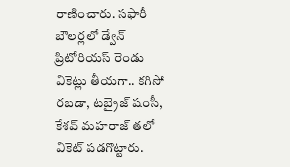రాణించారు. సఫారీ బౌలర్లలో డ్వేన్ ప్రిటోరియస్ రెండు వికెట్లు తీయగా.. కగిసో రబడా, టబ్రైజ్ షంసీ, కేశవ్ మహరాజ్ తలో వికెట్ పడగొట్టారు.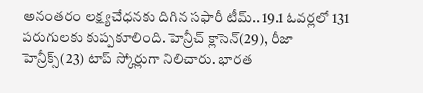అనంతరం లక్ష్యచేధనకు దిగిన సఫారీ టీమ్.. 19.1 ఓవర్లలో 131 పరుగులకు కుప్పకూలింది. హెన్రీచ్ క్లాసెన్(29), రీజా హెన్రీక్స్(23) టాప్ స్కోర్లుగా నిలిచారు. భారత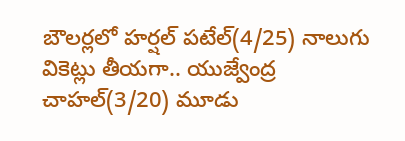బౌలర్లలో హర్షల్ పటేల్(4/25) నాలుగు వికెట్లు తీయగా.. యుజ్వేంద్ర చాహల్(3/20) మూడు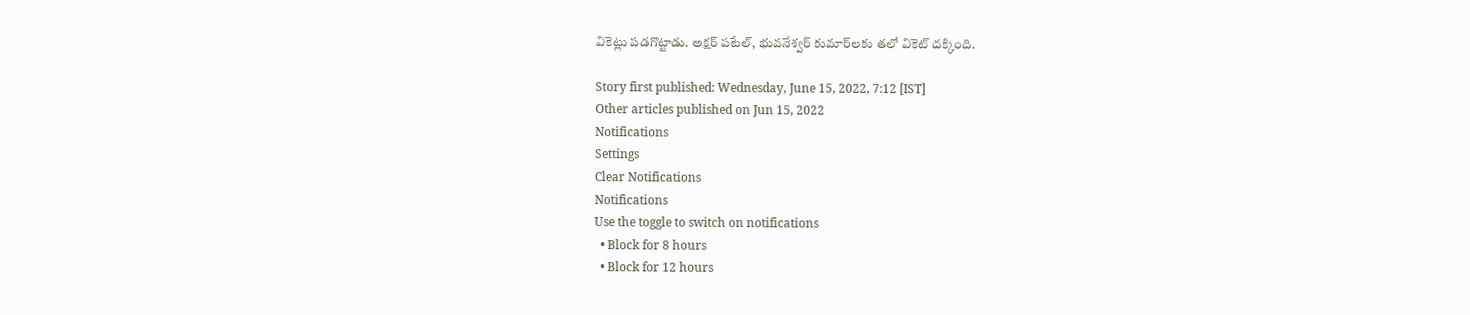వికెట్లు పడగొట్టాడు. అక్షర్ పటేల్, భువనేశ్వర్ కుమార్‌లకు తలో వికెట్ దక్కింది.

Story first published: Wednesday, June 15, 2022, 7:12 [IST]
Other articles published on Jun 15, 2022
Notifications
Settings
Clear Notifications
Notifications
Use the toggle to switch on notifications
  • Block for 8 hours
  • Block for 12 hours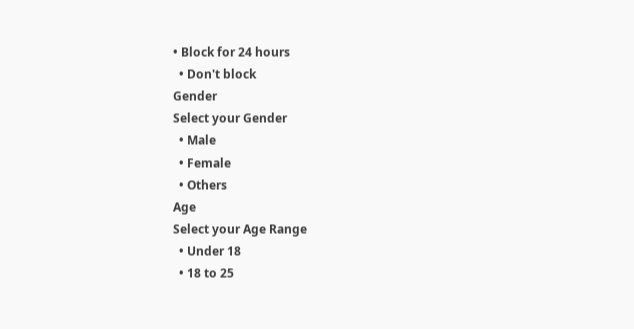• Block for 24 hours
  • Don't block
Gender
Select your Gender
  • Male
  • Female
  • Others
Age
Select your Age Range
  • Under 18
  • 18 to 25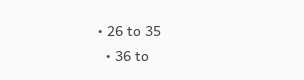• 26 to 35
  • 36 to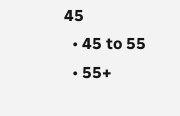45
  • 45 to 55
  • 55+